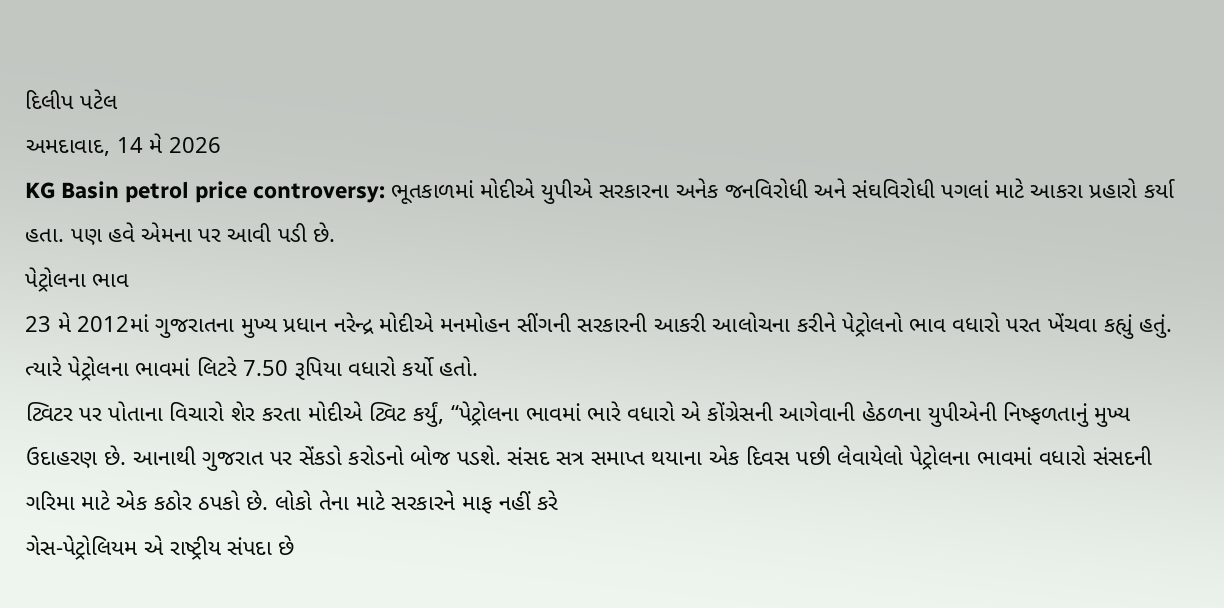દિલીપ પટેલ
અમદાવાદ, 14 મે 2026
KG Basin petrol price controversy: ભૂતકાળમાં મોદીએ યુપીએ સરકારના અનેક જનવિરોધી અને સંઘવિરોધી પગલાં માટે આકરા પ્રહારો કર્યા હતા. પણ હવે એમના પર આવી પડી છે.
પેટ્રોલના ભાવ
23 મે 2012માં ગુજરાતના મુખ્ય પ્રધાન નરેન્દ્ર મોદીએ મનમોહન સીંગની સરકારની આકરી આલોચના કરીને પેટ્રોલનો ભાવ વધારો પરત ખેંચવા કહ્યું હતું.
ત્યારે પેટ્રોલના ભાવમાં લિટરે 7.50 રૂપિયા વધારો કર્યો હતો.
ટ્વિટર પર પોતાના વિચારો શેર કરતા મોદીએ ટ્વિટ કર્યું, “પેટ્રોલના ભાવમાં ભારે વધારો એ કોંગ્રેસની આગેવાની હેઠળના યુપીએની નિષ્ફળતાનું મુખ્ય ઉદાહરણ છે. આનાથી ગુજરાત પર સેંકડો કરોડનો બોજ પડશે. સંસદ સત્ર સમાપ્ત થયાના એક દિવસ પછી લેવાયેલો પેટ્રોલના ભાવમાં વધારો સંસદની ગરિમા માટે એક કઠોર ઠપકો છે. લોકો તેના માટે સરકારને માફ નહીં કરે
ગેસ-પેટ્રોલિયમ એ રાષ્ટ્રીય સંપદા છે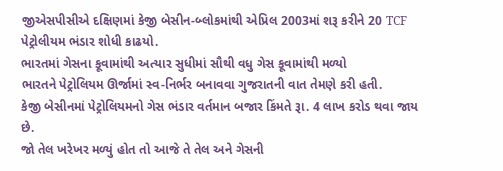જીએસપીસીએ દક્ષિણમાં કેજી બેસીન-બ્લોકમાંથી એપ્રિલ 2003માં શરૂ કરીને 20 TCF પેટ્રોલીયમ ભંડાર શોધી કાઢયો.
ભારતમાં ગેસના કૂવામાંથી અત્યાર સુધીમાં સૌથી વધુ ગેસ કૂવામાંથી મળ્યો
ભારતને પેટ્રોલિયમ ઊર્જામાં સ્વ-નિર્ભર બનાવવા ગુજરાતની વાત તેમણે કરી હતી.
કેજી બેસીનમાં પેટ્રોલિયમનો ગેસ ભંડાર વર્તમાન બજાર કિંમતે રૂા. 4 લાખ કરોડ થવા જાય છે.
જો તેલ ખરેખર મળ્યું હોત તો આજે તે તેલ અને ગેસની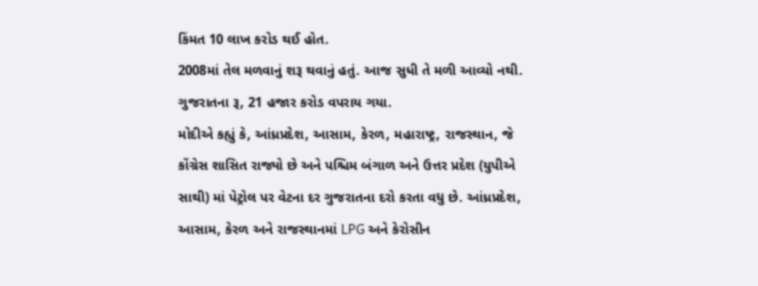કિંમત 10 લાખ કરોડ થઈ હોત.
2008માં તેલ મળવાનું શરૂ થવાનું હતું. આજ સુધી તે મળી આવ્યો નથી.
ગુજરાતના રૂ, 21 હજાર કરોડ વપરાય ગયા.
મોદીએ કહ્યું કે, આંધ્રપ્રદેશ, આસામ, કેરળ, મહારાષ્ટ્ર, રાજસ્થાન, જે કોંગ્રેસ શાસિત રાજ્યો છે અને પશ્ચિમ બંગાળ અને ઉત્તર પ્રદેશ (યુપીએ સાથી) માં પેટ્રોલ પર વેટના દર ગુજરાતના દરો કરતા વધુ છે. આંધ્રપ્રદેશ, આસામ, કેરળ અને રાજસ્થાનમાં LPG અને કેરોસીન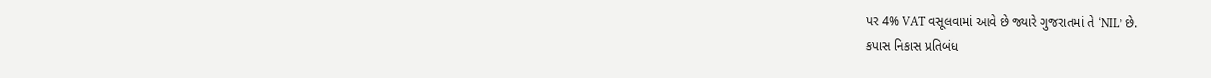પર 4% VAT વસૂલવામાં આવે છે જ્યારે ગુજરાતમાં તે ‘NIL’ છે.
કપાસ નિકાસ પ્રતિબંધ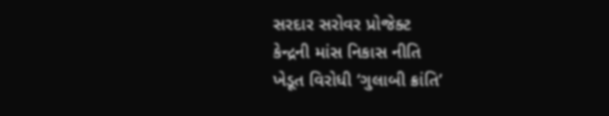સરદાર સરોવર પ્રોજેક્ટ
કેન્દ્રની માંસ નિકાસ નીતિ
ખેડૂત વિરોધી ‘ગુલાબી ક્રાંતિ’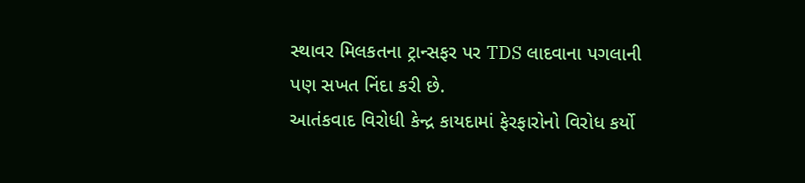સ્થાવર મિલકતના ટ્રાન્સફર પર TDS લાદવાના પગલાની પણ સખત નિંદા કરી છે.
આતંકવાદ વિરોધી કેન્દ્ર કાયદામાં ફેરફારોનો વિરોધ કર્યો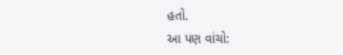હતો.
આ પણ વાંચો: